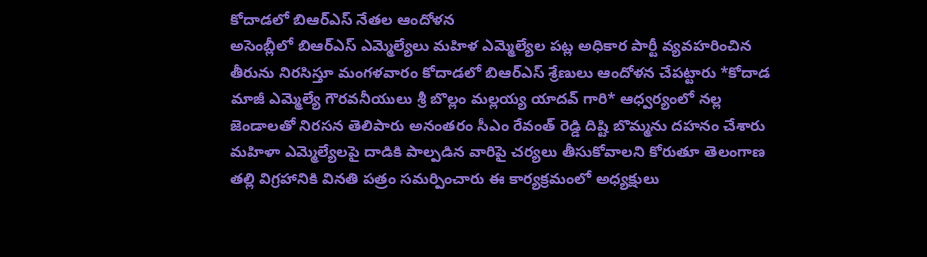కోదాడలో బిఆర్ఎస్ నేతల ఆందోళన
అసెంబ్లీలో బిఆర్ఎస్ ఎమ్మెల్యేలు మహిళ ఎమ్మెల్యేల పట్ల అధికార పార్టీ వ్యవహరించిన తీరును నిరసిస్తూ మంగళవారం కోదాడలో బిఆర్ఎస్ శ్రేణులు ఆందోళన చేపట్టారు *కోదాడ మాజీ ఎమ్మెల్యే గౌరవనీయులు శ్రీ బొల్లం మల్లయ్య యాదవ్ గారి* ఆధ్వర్యంలో నల్ల జెండాలతో నిరసన తెలిపారు అనంతరం సీఎం రేవంత్ రెడ్డి దిష్టి బొమ్మను దహనం చేశారు మహిళా ఎమ్మెల్యేలపై దాడికి పాల్పడిన వారిపై చర్యలు తీసుకోవాలని కోరుతూ తెలంగాణ తల్లి విగ్రహానికి వినతి పత్రం సమర్పించారు ఈ కార్యక్రమంలో అధ్యక్షులు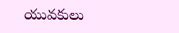యువకులు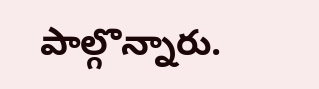పాల్గొన్నారు.